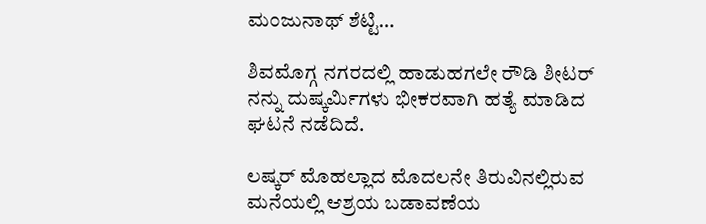ಮಂಜುನಾಥ್ ಶೆಟ್ಟಿ…

ಶಿವಮೊಗ್ಗ ನಗರದಲ್ಲಿ ಹಾಡುಹಗಲೇ ರೌಡಿ ಶೀಟರ್ ನನ್ನು ದುಷ್ಕರ್ಮಿಗಳು ಭೀಕರವಾಗಿ ಹತ್ಯೆ ಮಾಡಿದ ಘಟನೆ ನಡೆದಿದೆ.

ಲಷ್ಕರ್ ಮೊಹಲ್ಲಾದ ಮೊದಲನೇ ತಿರುವಿನಲ್ಲಿರುವ ಮನೆಯಲ್ಲಿ ಆಶ್ರಯ ಬಡಾವಣೆಯ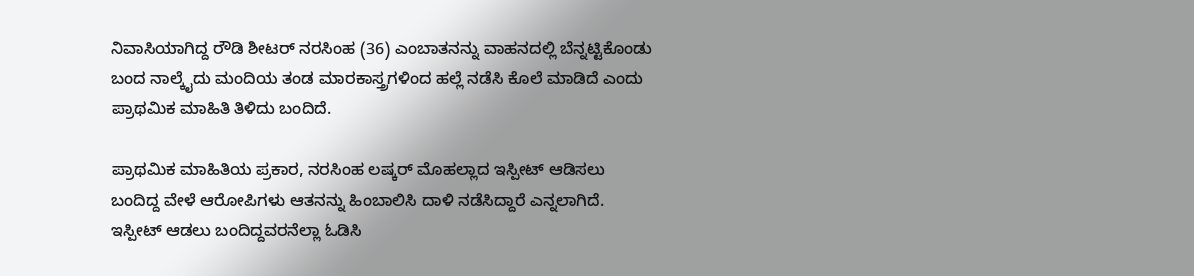ನಿವಾಸಿಯಾಗಿದ್ದ ರೌಡಿ ಶೀಟರ್ ನರಸಿಂಹ (36) ಎಂಬಾತನನ್ನು ವಾಹನದಲ್ಲಿ ಬೆನ್ನಟ್ಟಿಕೊಂಡು ಬಂದ ನಾಲ್ಕೈದು ಮಂದಿಯ ತಂಡ ಮಾರಕಾಸ್ತ್ರಗಳಿಂದ ಹಲ್ಲೆ ನಡೆಸಿ ಕೊಲೆ ಮಾಡಿದೆ ಎಂದು ಪ್ರಾಥಮಿಕ ಮಾಹಿತಿ ತಿಳಿದು ಬಂದಿದೆ.

ಪ್ರಾಥಮಿಕ ಮಾಹಿತಿಯ ಪ್ರಕಾರ, ನರಸಿಂಹ ಲಷ್ಕರ್ ಮೊಹಲ್ಲಾದ ಇಸ್ಪೀಟ್ ಆಡಿಸಲು ಬಂದಿದ್ದ ವೇಳೆ ಆರೋಪಿಗಳು ಆತನನ್ನು ಹಿಂಬಾಲಿಸಿ ದಾಳಿ ನಡೆಸಿದ್ದಾರೆ ಎನ್ನಲಾಗಿದೆ. ಇಸ್ಪೀಟ್ ಆಡಲು ಬಂದಿದ್ದವರನೆಲ್ಲಾ ಓಡಿಸಿ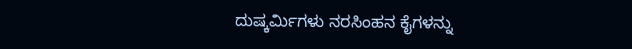ದುಷ್ಕರ್ಮಿಗಳು ನರಸಿಂಹನ ಕೈಗಳನ್ನು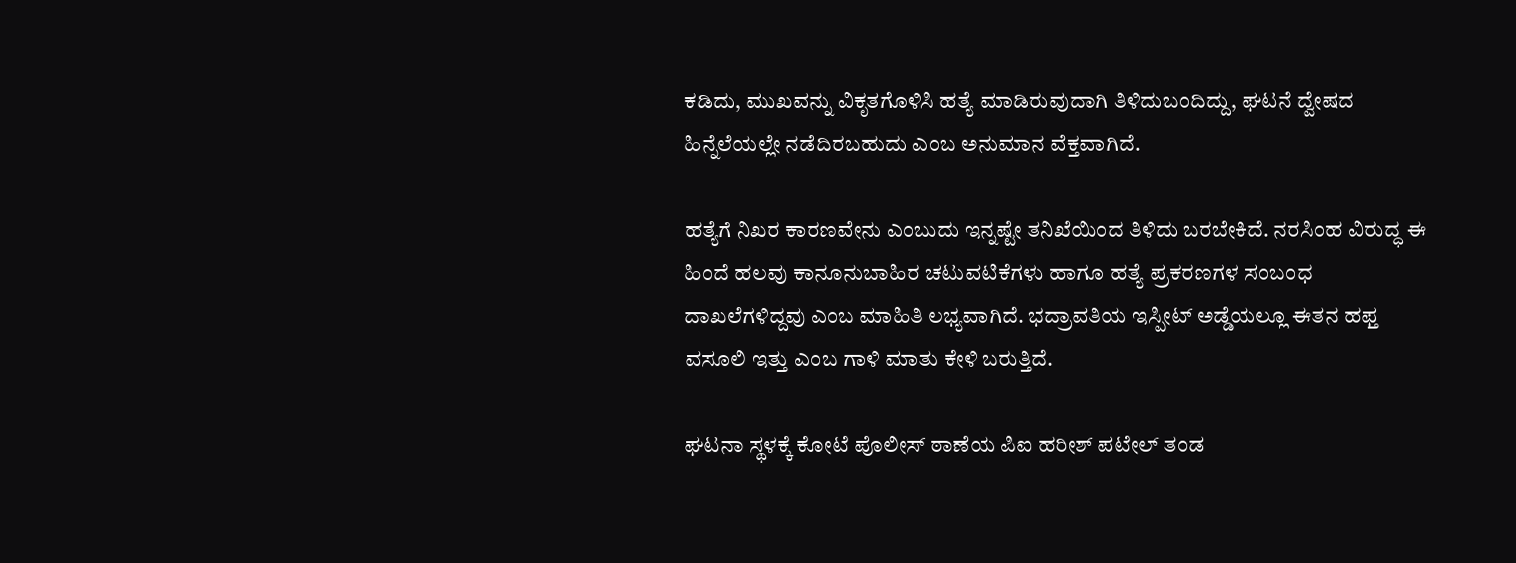ಕಡಿದು, ಮುಖವನ್ನು ವಿಕೃತಗೊಳಿಸಿ ಹತ್ಯೆ ಮಾಡಿರುವುದಾಗಿ ತಿಳಿದುಬಂದಿದ್ದು, ಘಟನೆ ದ್ವೇಷದ ಹಿನ್ನೆಲೆಯಲ್ಲೇ ನಡೆದಿರಬಹುದು ಎಂಬ ಅನುಮಾನ ವೆಕ್ತವಾಗಿದೆ.

ಹತ್ಯೆಗೆ ನಿಖರ ಕಾರಣವೇನು ಎಂಬುದು ಇನ್ನಷ್ಟೇ ತನಿಖೆಯಿಂದ ತಿಳಿದು ಬರಬೇಕಿದೆ. ನರಸಿಂಹ ವಿರುದ್ಧ ಈ ಹಿಂದೆ ಹಲವು ಕಾನೂನುಬಾಹಿರ ಚಟುವಟಿಕೆಗಳು ಹಾಗೂ ಹತ್ಯೆ ಪ್ರಕರಣಗಳ ಸಂಬಂಧ ದಾಖಲೆಗಳಿದ್ದವು ಎಂಬ ಮಾಹಿತಿ ಲಭ್ಯವಾಗಿದೆ. ಭದ್ರಾವತಿಯ ಇಸ್ಪೀಟ್ ಅಡ್ಡೆಯಲ್ಲೂ ಈತನ ಹಫ್ತ ವಸೂಲಿ ಇತ್ತು ಎಂಬ ಗಾಳಿ ಮಾತು ಕೇಳಿ ಬರುತ್ತಿದೆ.

ಘಟನಾ ಸ್ಥಳಕ್ಕೆ ಕೋಟೆ ಪೊಲೀಸ್ ಠಾಣೆಯ ಪಿಐ ಹರೀಶ್ ಪಟೇಲ್ ತಂಡ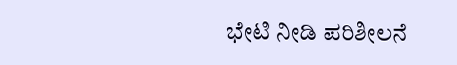ಭೇಟಿ ನೀಡಿ ಪರಿಶೀಲನೆ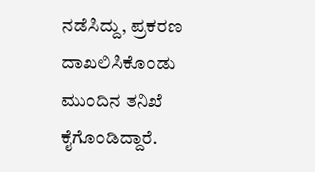ನಡೆಸಿದ್ದು, ಪ್ರಕರಣ ದಾಖಲಿಸಿಕೊಂಡು ಮುಂದಿನ ತನಿಖೆ ಕೈಗೊಂಡಿದ್ದಾರೆ.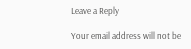Leave a Reply

Your email address will not be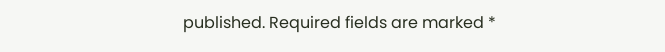published. Required fields are marked *